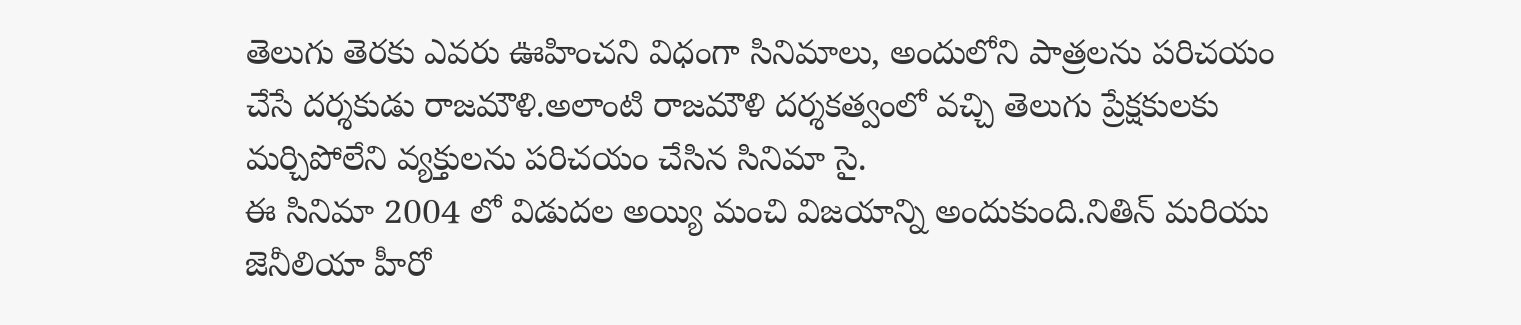తెలుగు తెరకు ఎవరు ఊహించని విధంగా సినిమాలు, అందులోని పాత్రలను పరిచయం చేసే దర్శకుడు రాజమౌళి.అలాంటి రాజమౌళి దర్శకత్వంలో వచ్చి తెలుగు ప్రేక్షకులకు మర్చిపోలేని వ్యక్తులను పరిచయం చేసిన సినిమా సై.
ఈ సినిమా 2004 లో విడుదల అయ్యి మంచి విజయాన్ని అందుకుంది.నితిన్ మరియు జెనీలియా హీరో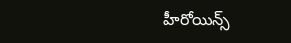హీరోయిన్స్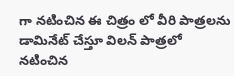గా నటించిన ఈ చిత్రం లో వీరి పాత్రలను డామినేట్ చేస్తూ విలన్ పాత్రలో నటించిన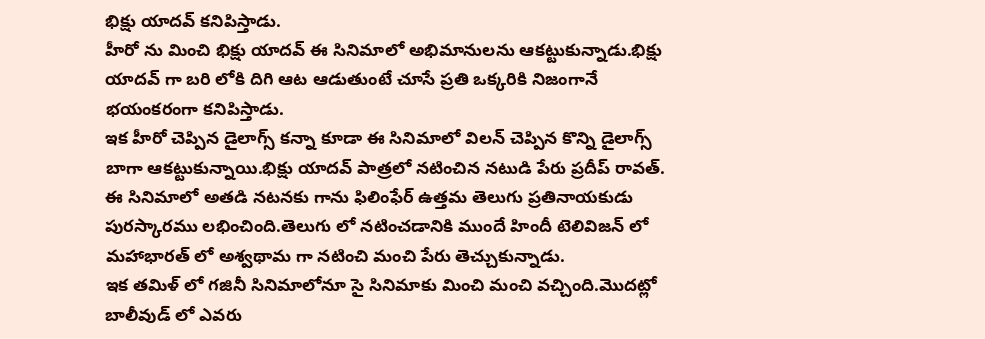భిక్షు యాదవ్ కనిపిస్తాడు.
హీరో ను మించి భిక్షు యాదవ్ ఈ సినిమాలో అభిమానులను ఆకట్టుకున్నాడు.భిక్షు యాదవ్ గా బరి లోకి దిగి ఆట ఆడుతుంటే చూసే ప్రతి ఒక్కరికి నిజంగానే భయంకరంగా కనిపిస్తాడు.
ఇక హీరో చెప్పిన డైలాగ్స్ కన్నా కూడా ఈ సినిమాలో విలన్ చెప్పిన కొన్ని డైలాగ్స్ బాగా ఆకట్టుకున్నాయి.భిక్షు యాదవ్ పాత్రలో నటించిన నటుడి పేరు ప్రదీప్ రావత్.
ఈ సినిమాలో అతడి నటనకు గాను ఫిలింఫేర్ ఉత్తమ తెలుగు ప్రతినాయకుడు పురస్కారము లభించింది.తెలుగు లో నటించడానికి ముందే హిందీ టెలివిజన్ లో మహాభారత్ లో అశ్వథామ గా నటించి మంచి పేరు తెచ్చుకున్నాడు.
ఇక తమిళ్ లో గజినీ సినిమాలోనూ సై సినిమాకు మించి మంచి వచ్చింది.మొదట్లో బాలీవుడ్ లో ఎవరు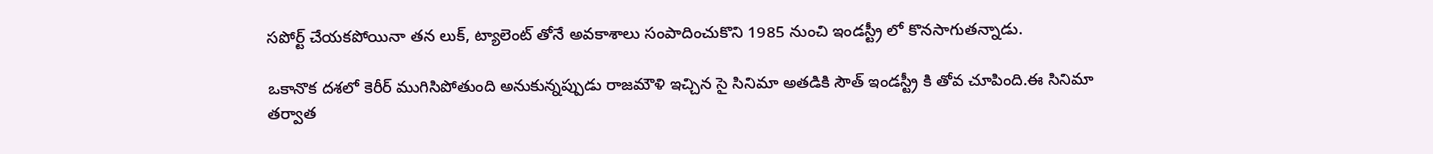సపోర్ట్ చేయకపోయినా తన లుక్, ట్యాలెంట్ తోనే అవకాశాలు సంపాదించుకొని 1985 నుంచి ఇండస్ట్రీ లో కొనసాగుతన్నాడు.

ఒకానొక దశలో కెరీర్ ముగిసిపోతుంది అనుకున్నప్పుడు రాజమౌళి ఇచ్చిన సై సినిమా అతడికి సౌత్ ఇండస్ట్రీ కి తోవ చూపింది.ఈ సినిమా తర్వాత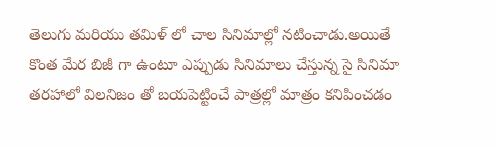తెలుగు మరియు తమిళ్ లో చాల సినిమాల్లో నటించాడు.అయితే కొంత మేర బిజీ గా ఉంటూ ఎప్పుడు సినిమాలు చేస్తున్న సై సినిమా తరహాలో విలనిజం తో బయపెట్టించే పాత్రల్లో మాత్రం కనిపించడం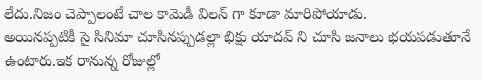లేదు.నిజం చెప్పాలంటే చాల కామెడీ విలన్ గా కూడా మారిపోయాడు.
అయినప్పటికీ సై సినిమా చూసినప్పుడల్లా భిక్షు యాదవ్ ని చూసి జనాలు భయపడుతూనే ఉంటారు.ఇక రానున్న రోజుల్లో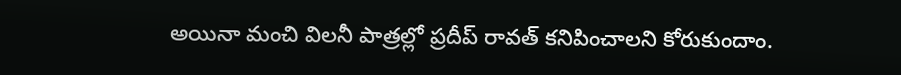అయినా మంచి విలనీ పాత్రల్లో ప్రదీప్ రావత్ కనిపించాలని కోరుకుందాం.